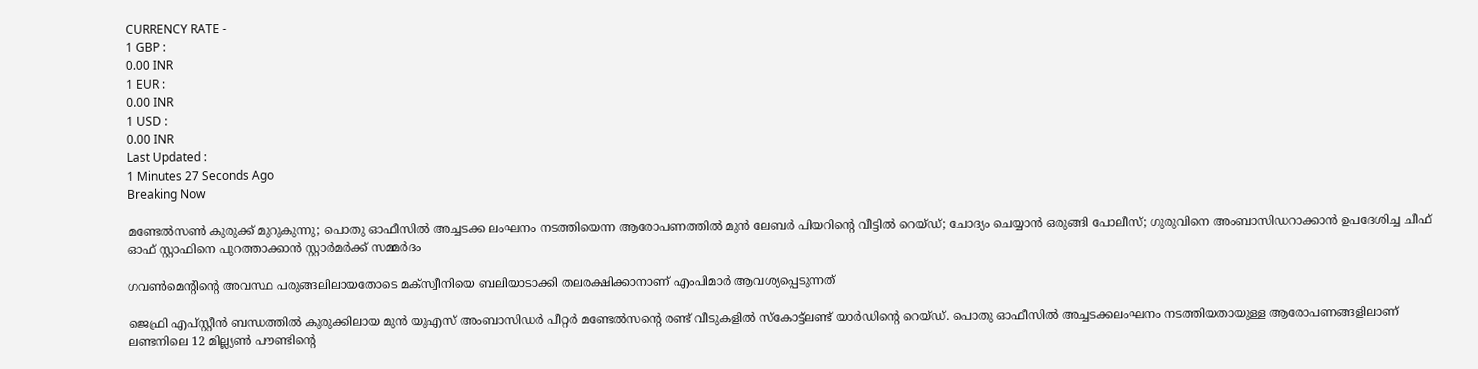CURRENCY RATE -
1 GBP :
0.00 INR
1 EUR :
0.00 INR
1 USD :
0.00 INR
Last Updated :
1 Minutes 27 Seconds Ago
Breaking Now

മണ്ടേല്‍സണ്‍ കുരുക്ക് മുറുകുന്നു; പൊതു ഓഫീസില്‍ അച്ചടക്ക ലംഘനം നടത്തിയെന്ന ആരോപണത്തില്‍ മുന്‍ ലേബര്‍ പിയറിന്റെ വീട്ടില്‍ റെയ്ഡ്; ചോദ്യം ചെയ്യാന്‍ ഒരുങ്ങി പോലീസ്; ഗുരുവിനെ അംബാസിഡറാക്കാന്‍ ഉപദേശിച്ച ചീഫ് ഓഫ് സ്റ്റാഫിനെ പുറത്താക്കാന്‍ സ്റ്റാര്‍മര്‍ക്ക് സമ്മര്‍ദം

ഗവണ്‍മെന്റിന്റെ അവസ്ഥ പരുങ്ങലിലായതോടെ മക്‌സ്വീനിയെ ബലിയാടാക്കി തലരക്ഷിക്കാനാണ് എംപിമാര്‍ ആവശ്യപ്പെടുന്നത്

ജെഫ്രി എപ്സ്റ്റീന്‍ ബന്ധത്തില്‍ കുരുക്കിലായ മുന്‍ യുഎസ് അംബാസിഡര്‍ പീറ്റര്‍ മണ്ടേല്‍സന്റെ രണ്ട് വീടുകളില്‍ സ്‌കോട്ട്‌ലണ്ട് യാര്‍ഡിന്റെ റെയ്ഡ്. പൊതു ഓഫീസില്‍ അച്ചടക്കലംഘനം നടത്തിയതായുള്ള ആരോപണങ്ങളിലാണ് ലണ്ടനിലെ 12 മില്ല്യണ്‍ പൗണ്ടിന്റെ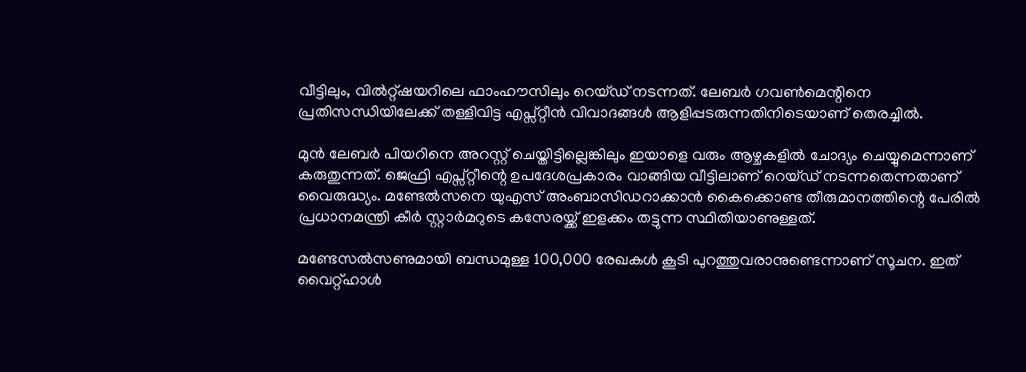വീട്ടിലും, വില്‍റ്റ്ഷയറിലെ ഫാംഹൗസിലും റെയ്ഡ് നടന്നത്. ലേബര്‍ ഗവണ്‍മെന്റിനെ പ്രതിസന്ധിയിലേക്ക് തള്ളിവിട്ട എപ്സ്റ്റീന്‍ വിവാദങ്ങള്‍ ആളിപ്പടരുന്നതിനിടെയാണ് തെരച്ചില്‍.

മുന്‍ ലേബര്‍ പിയറിനെ അറസ്റ്റ് ചെയ്തിട്ടില്ലെങ്കിലും ഇയാളെ വരും ആഴ്ചകളില്‍ ചോദ്യം ചെയ്യുമെന്നാണ് കരുതുന്നത്. ജെഫ്രി എപ്സ്റ്റീന്റെ ഉപദേശപ്രകാരം വാങ്ങിയ വീട്ടിലാണ് റെയ്ഡ് നടന്നതെന്നതാണ് വൈരുദ്ധ്യം. മണ്ടേല്‍സനെ യുഎസ് അംബാസിഡറാക്കാന്‍ കൈക്കൊണ്ട തീരുമാനത്തിന്റെ പേരില്‍ പ്രധാനമന്ത്രി കീര്‍ സ്റ്റാര്‍മറുടെ കസേരയ്ക്ക് ഇളക്കം തട്ടുന്ന സ്ഥിതിയാണുള്ളത്.

മണ്ടേസല്‍സണുമായി ബന്ധമുള്ള 100,000 രേഖകള്‍ കൂടി പുറത്തുവരാനുണ്ടെന്നാണ് സൂചന. ഇത് വൈറ്റ്ഹാള്‍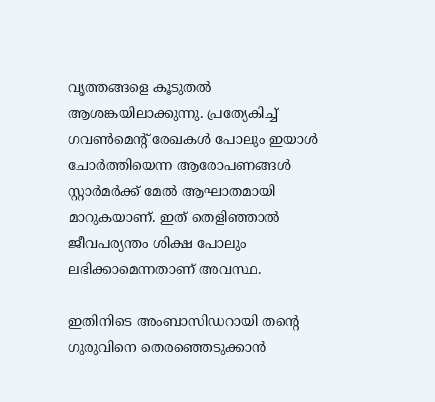വൃത്തങ്ങളെ കൂടുതല്‍ ആശങ്കയിലാക്കുന്നു. പ്രത്യേകിച്ച് ഗവണ്‍മെന്റ് രേഖകള്‍ പോലും ഇയാള്‍ ചോര്‍ത്തിയെന്ന ആരോപണങ്ങള്‍ സ്റ്റാര്‍മര്‍ക്ക് മേല്‍ ആഘാതമായി മാറുകയാണ്. ഇത് തെളിഞ്ഞാല്‍ ജീവപര്യന്തം ശിക്ഷ പോലും ലഭിക്കാമെന്നതാണ് അവസ്ഥ.

ഇതിനിടെ അംബാസിഡറായി തന്റെ ഗുരുവിനെ തെരഞ്ഞെടുക്കാന്‍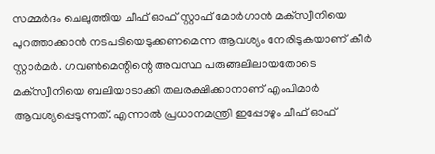സമ്മര്‍ദം ചെലുത്തിയ ചീഫ് ഓഫ് സ്റ്റാഫ് മോര്‍ഗാന്‍ മക്‌സ്വീനിയെ പുറത്താക്കാന്‍ നടപടിയെടുക്കണമെന്ന ആവശ്യം നേരിടുകയാണ് കീര്‍ സ്റ്റാര്‍മര്‍. ഗവണ്‍മെന്റിന്റെ അവസ്ഥ പരുങ്ങലിലായതോടെ മക്‌സ്വീനിയെ ബലിയാടാക്കി തലരക്ഷിക്കാനാണ് എംപിമാര്‍ ആവശ്യപ്പെടുന്നത്. എന്നാല്‍ പ്രധാനമന്ത്രി ഇപ്പോഴും ചീഫ് ഓഫ്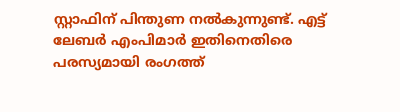സ്റ്റാഫിന് പിന്തുണ നല്‍കുന്നുണ്ട്. എട്ട് ലേബര്‍ എംപിമാര്‍ ഇതിനെതിരെ പരസ്യമായി രംഗത്ത്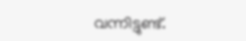വന്നിട്ടുണ്ട്.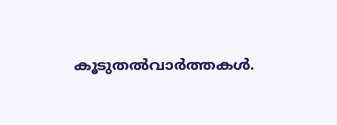കൂടുതല്‍വാര്‍ത്തകള്‍.